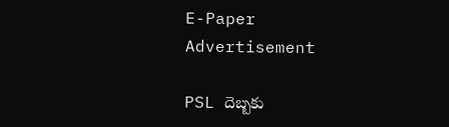E-Paper
Advertisement

PSL దెబ్బ‌కు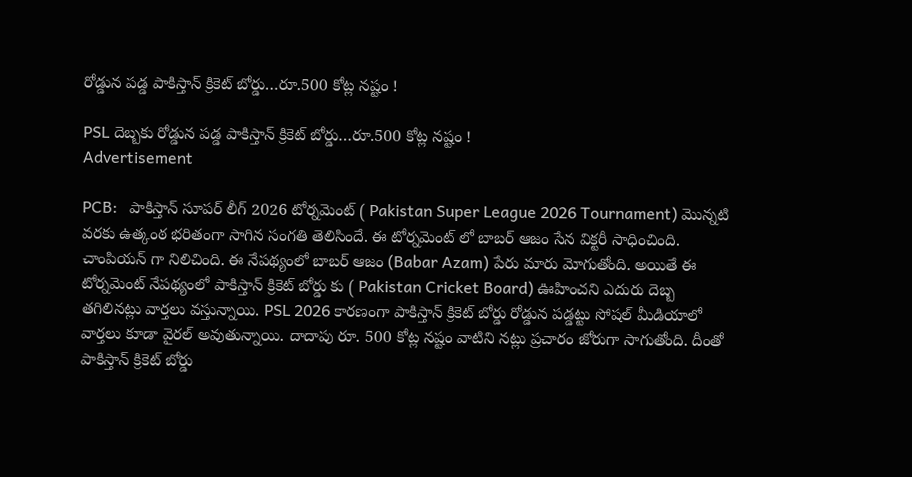రోడ్డున ప‌డ్డ పాకిస్తాన్ క్రికెట్ బోర్డు…రూ.500 కోట్ల న‌ష్టం !

PSL దెబ్బ‌కు రోడ్డున ప‌డ్డ పాకిస్తాన్ క్రికెట్ బోర్డు…రూ.500 కోట్ల న‌ష్టం !
Advertisement

PCB:   పాకిస్తాన్ సూపర్ లీగ్ 2026 టోర్నమెంట్ ( Pakistan Super League 2026 Tournament) మొన్నటి వరకు ఉత్కంఠ భరితంగా సాగిన సంగతి తెలిసిందే. ఈ టోర్నమెంట్ లో బాబర్ ఆజం సేన విక్టరీ సాధించింది. చాంపియన్ గా నిలిచింది. ఈ నేపథ్యంలో బాబర్ ఆజం (Babar Azam) పేరు మారు మోగుతోంది. అయితే ఈ టోర్నమెంట్ నేపథ్యంలో పాకిస్తాన్ క్రికెట్ బోర్డు కు ( Pakistan Cricket Board) ఊహించని ఎదురు దెబ్బ తగిలినట్లు వార్తలు వస్తున్నాయి. PSL 2026 కారణంగా పాకిస్తాన్ క్రికెట్ బోర్డు రోడ్డున పడ్డట్టు సోషల్ మీడియాలో వార్తలు కూడా వైరల్ అవుతున్నాయి. దాదాపు రూ. 500 కోట్ల నష్టం వాటిని నట్లు ప్రచారం జోరుగా సాగుతోంది. దీంతో పాకిస్తాన్ క్రికెట్ బోర్డు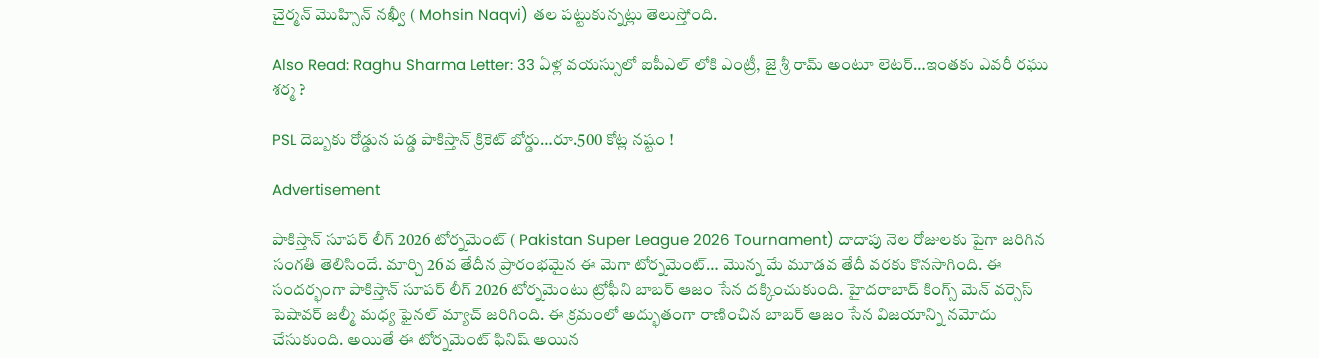చైర్మన్ మొహ్సిన్ న‌ఖ్వీ ( Mohsin Naqvi) తల పట్టుకున్నట్లు తెలుస్తోంది.

Also Read: Raghu Sharma Letter: 33 ఏళ్ల వ‌య‌స్సులో ఐపీఎల్ లోకి ఎంట్రీ, జై శ్రీ రామ్ అంటూ లెట‌ర్‌…ఇంత‌కు ఎవ‌రీ రఘు శర్మ ?

PSL దెబ్బ‌కు రోడ్డున ప‌డ్డ పాకిస్తాన్ క్రికెట్ బోర్డు…రూ.500 కోట్ల న‌ష్టం !

Advertisement

పాకిస్తాన్ సూపర్ లీగ్ 2026 టోర్నమెంట్ ( Pakistan Super League 2026 Tournament) దాదాపు నెల రోజులకు పైగా జరిగిన సంగతి తెలిసిందే. మార్చి 26వ తేదీన ప్రారంభమైన ఈ మెగా టోర్నమెంట్… మొన్న మే మూడవ తేదీ వరకు కొనసాగింది. ఈ సందర్భంగా పాకిస్తాన్ సూపర్ లీగ్ 2026 టోర్నమెంటు ట్రోఫీని బాబర్ ఆజం సేన దక్కించుకుంది. హైదరాబాద్ కింగ్స్ మెన్ వర్సెస్ పెషావర్ జల్మీ మధ్య ఫైనల్ మ్యాచ్ జరిగింది. ఈ క్రమంలో అద్భుతంగా రాణించిన బాబర్ ఆజం సేన విజయాన్ని నమోదు చేసుకుంది. అయితే ఈ టోర్నమెంట్ ఫినిష్ అయిన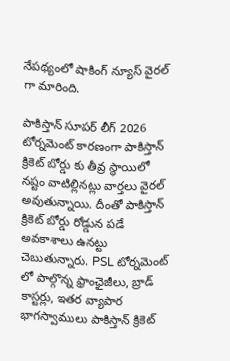నేపథ్యంలో షాకింగ్ న్యూస్ వైరల్ గా మారింది.

పాకిస్తాన్ సూపర్ లీగ్ 2026 టోర్నమెంట్ కారణంగా పాకిస్తాన్ క్రికెట్ బోర్డు కు తీవ్ర స్థాయిలో నష్టం వాటిల్లినట్లు వార్తలు వైరల్ అవుతున్నాయి. దీంతో పాకిస్తాన్ క్రికెట్ బోర్డు రోడ్డున పడే అవకాశాలు ఉనట్టు చెబుతున్నారు. PSL టోర్నమెంట్ లో పాల్గొన్న ఫ్రాంఛైజీలు, బ్రాడ్ కాస్టర్లు, ఇతర వ్యాపార భాగస్వాములు పాకిస్తాన్ క్రికెట్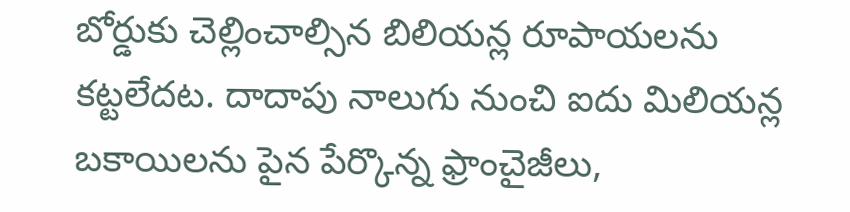బోర్డుకు చెల్లించాల్సిన బిలియన్ల రూపాయలను కట్టలేదట. దాదాపు నాలుగు నుంచి ఐదు మిలియన్ల బకాయిలను పైన పేర్కొన్న ఫ్రాంచైజీలు,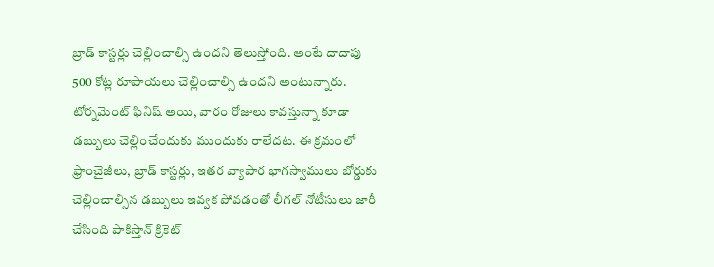బ్రాడ్ కాస్టర్లు చెల్లించాల్సి ఉందని తెలుస్తోంది. అంటే దాదాపు 500 కోట్ల రూపాయలు చెల్లించాల్సి ఉందని అంటున్నారు. టోర్నమెంట్ ఫినిష్ అయి, వారం రోజులు కావస్తున్నా కూడా డబ్బులు చెల్లించేందుకు ముందుకు రాలేదట. ఈ క్రమంలో ఫ్రాంచైజీలు, బ్రాడ్ కాస్టర్లు, ఇతర వ్యాపార భాగస్వాములు బోర్డుకు చెల్లించాల్సిన డబ్బులు ఇవ్వక పోవడంతో లీగ‌ల్ నోటీసులు జారీ చేసింది పాకిస్తాన్ క్రికెట్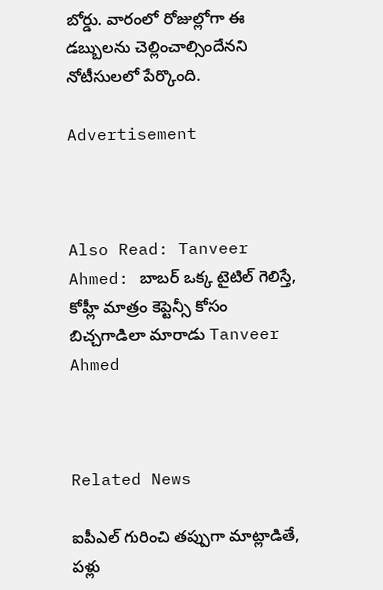బోర్డు. వారంలో రోజుల్లోగా ఈ డ‌బ్బులను చెల్లించాల్సిందేన‌ని నోటీసుల‌లో పేర్కొంది.

Advertisement



Also Read: Tanveer Ahmed: బాబ‌ర్ ఒక్క‌ టైటిల్ గెలిస్తే, కోహ్లీ మాత్రం కెప్టెన్సీ కోసం బిచ్చగాడిలా మారాడు Tanveer Ahmed



Related News

ఐపీఎల్ గురించి త‌ప్పుగా మాట్లాడితే, ప‌ళ్లు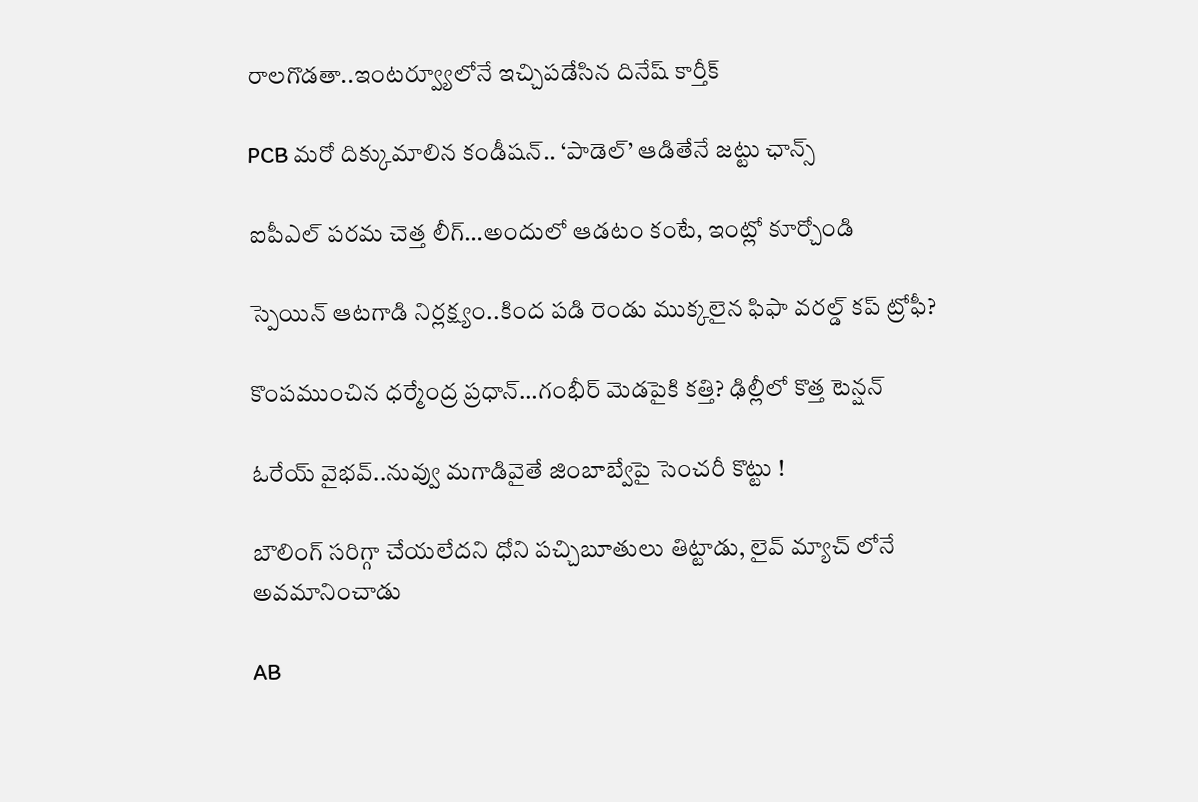రాల‌గొడ‌తా..ఇంట‌ర్వ్యూలోనే ఇచ్చిప‌డేసిన దినేష్ కార్తీక్‌

PCB మ‌రో దిక్కుమాలిన కండీష‌న్‌.. ‘పాడెల్’ ఆడితేనే జ‌ట్టు ఛాన్స్‌

ఐపీఎల్ ప‌ర‌మ చెత్త లీగ్…అందులో ఆడ‌టం కంటే, ఇంట్లో కూర్చోండి

స్పెయిన్ ఆట‌గాడి నిర్ల‌క్ష్యం..కింద ప‌డి రెండు ముక్క‌లైన‌ ఫిఫా వ‌ర‌ల్డ్ క‌ప్ ట్రోఫీ?

కొంప‌ముంచిన ధర్మేంద్ర ప్రధాన్…గంభీర్ మెడ‌పైకి క‌త్తి? ఢిల్లీలో కొత్త టెన్ష‌న్‌

ఓరేయ్ వైభ‌వ్..నువ్వు మ‌గాడివైతే జింబాబ్వేపై సెంచ‌రీ కొట్టు !

బౌలింగ్ స‌రిగ్గా చేయ‌లేద‌ని ధోని ప‌చ్చిబూతులు తిట్టాడు, లైవ్ మ్యాచ్ లోనే అవ‌మానించాడు

AB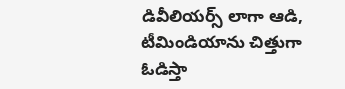డివీలియర్స్ లాగా ఆడి, టీమిండియాను చిత్తుగా ఓడిస్తా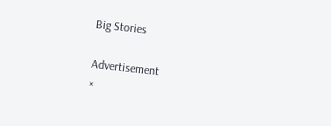Big Stories

Advertisement
×